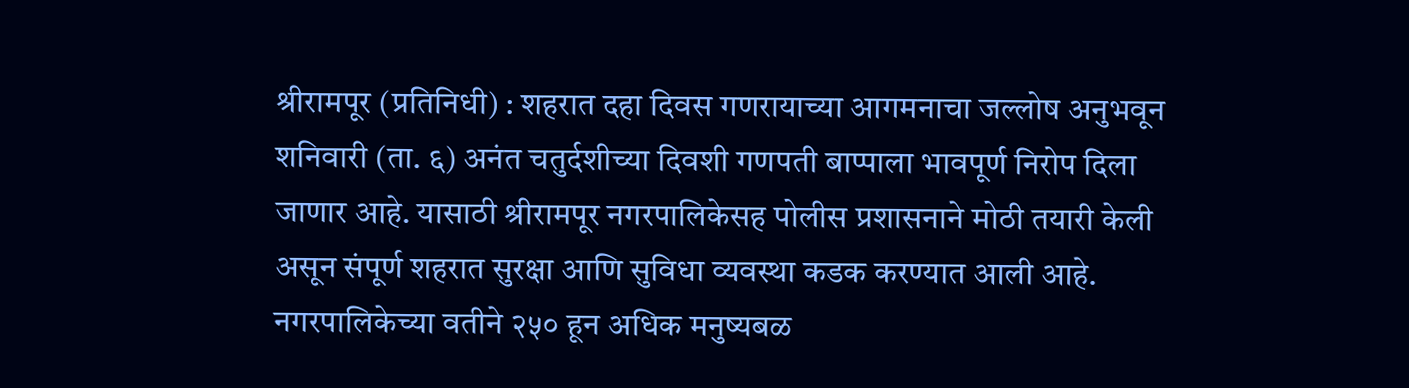श्रीरामपूर (प्रतिनिधी) : शहरात दहा दिवस गणरायाच्या आगमनाचा जल्लोष अनुभवून शनिवारी (ता. ६) अनंत चतुर्दशीच्या दिवशी गणपती बाप्पाला भावपूर्ण निरोप दिला जाणार आहे. यासाठी श्रीरामपूर नगरपालिकेसह पोलीस प्रशासनाने मोठी तयारी केली असून संपूर्ण शहरात सुरक्षा आणि सुविधा व्यवस्था कडक करण्यात आली आहे.
नगरपालिकेच्या वतीने २५० हून अधिक मनुष्यबळ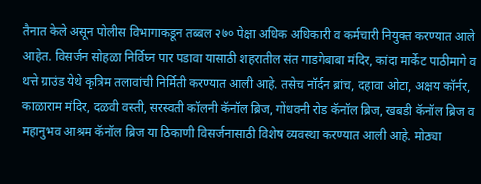तैनात केले असून पोलीस विभागाकडून तब्बल २७० पेक्षा अधिक अधिकारी व कर्मचारी नियुक्त करण्यात आले आहेत. विसर्जन सोहळा निर्विघ्न पार पडावा यासाठी शहरातील संत गाडगेबाबा मंदिर, कांदा मार्केट पाठीमागे व थत्ते ग्राउंड येथे कृत्रिम तलावांची निर्मिती करण्यात आली आहे. तसेच नॉर्दन ब्रांच, दहावा ओटा, अक्षय कॉर्नर, काळाराम मंदिर, दळवी वस्ती, सरस्वती कॉलनी कॅनॉल ब्रिज, गोंधवनी रोड कॅनॉल ब्रिज, खबडी कॅनॉल ब्रिज व महानुभव आश्रम कॅनॉल ब्रिज या ठिकाणी विसर्जनासाठी विशेष व्यवस्था करण्यात आली आहे. मोठ्या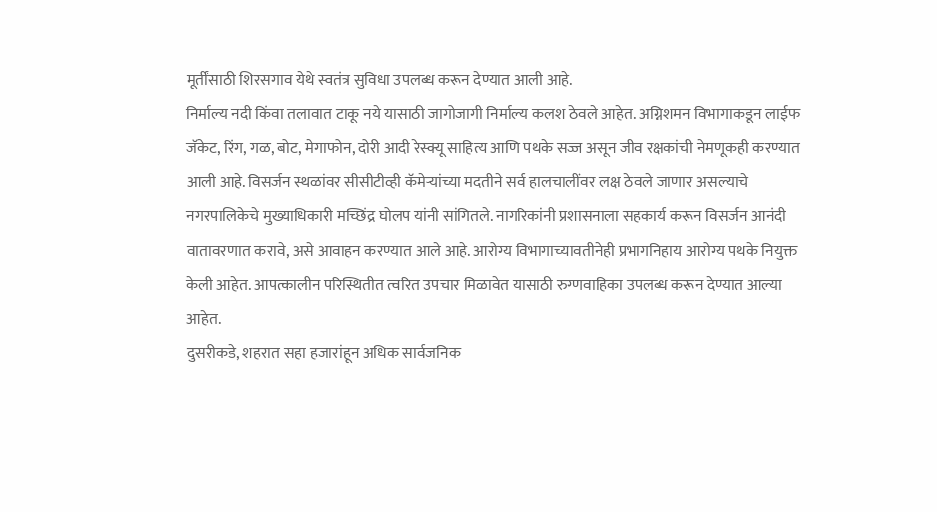मूर्तींसाठी शिरसगाव येथे स्वतंत्र सुविधा उपलब्ध करून देण्यात आली आहे.
निर्माल्य नदी किंवा तलावात टाकू नये यासाठी जागोजागी निर्माल्य कलश ठेवले आहेत. अग्निशमन विभागाकडून लाईफ जॅकेट, रिंग, गळ, बोट, मेगाफोन, दोरी आदी रेस्क्यू साहित्य आणि पथके सज्ज असून जीव रक्षकांची नेमणूकही करण्यात आली आहे. विसर्जन स्थळांवर सीसीटीव्ही कॅमेऱ्यांच्या मदतीने सर्व हालचालींवर लक्ष ठेवले जाणार असल्याचे नगरपालिकेचे मुख्याधिकारी मच्छिंद्र घोलप यांनी सांगितले. नागरिकांनी प्रशासनाला सहकार्य करून विसर्जन आनंदी वातावरणात करावे, असे आवाहन करण्यात आले आहे. आरोग्य विभागाच्यावतीनेही प्रभागनिहाय आरोग्य पथके नियुक्त केली आहेत. आपत्कालीन परिस्थितीत त्वरित उपचार मिळावेत यासाठी रुग्णवाहिका उपलब्ध करून देण्यात आल्या आहेत.
दुसरीकडे, शहरात सहा हजारांहून अधिक सार्वजनिक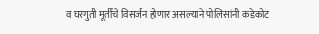व घरगुती मूर्तींचे विसर्जन होणार असल्याने पोलिसांनी कडेकोट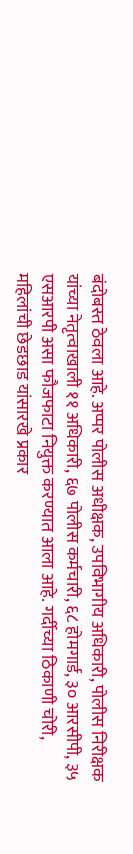बंदोबस्त ठेवला आहे. अप्पर पोलीस अधीक्षक, उपविभागीय अधिकारी, पोलीस निरीक्षक यांच्या नेतृत्वाखाली ११ अधिकारी, ६७ पोलीस कर्मचारी, ६८ होमगार्ड, ३० आरसीपी, ३५ एसआरपी असा फौजफाटा नियुक्त करण्यात आला आहे. गर्दीच्या ठिकाणी चोरी, महिलांची छेडछाड यांसारखे प्रकार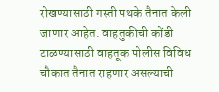रोखण्यासाठी गस्ती पथके तैनात केली जाणार आहेत. वाहतुकीची कोंडी टाळण्यासाठी वाहतूक पोलीस विविध चौकात तैनात राहणार असल्याची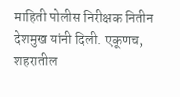माहिती पोलीस निरीक्षक नितीन देशमुख यांनी दिली. एकूणच, शहरातील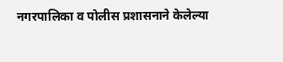नगरपालिका व पोलीस प्रशासनाने केलेल्या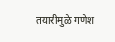तयारीमुळे गणेश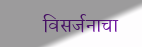विसर्जनाचा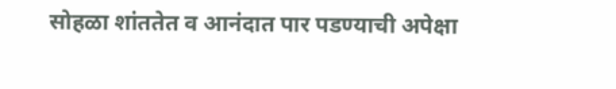सोहळा शांततेत व आनंदात पार पडण्याची अपेक्षा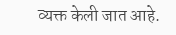व्यक्त केली जात आहे.